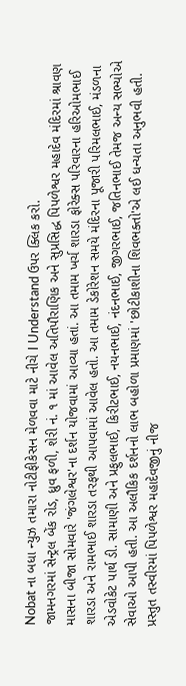Nobat ના બધા ન્યુઝ તમારા નોટીફીકેસન મેળવવા માટે નીચે I Understand ઉપર ક્લિક કરો.
જામનગરમાં સેન્ટ્રલ બેંક રોડ, ધ્રુવ ફળી, શેરી નં. ૧ માં આવેલ અતિપૌરાણિક અને સુપ્રસિદ્ધ પિપળેશ્વર મહાદેવ મંદિરમાં શ્રાવણ માસના બીજા સોમવારે 'જંગલેશ્વર'ના દર્શન યોજવામાં આવ્યા હતાં. આ તમામ ખર્ચ શારડા ફોરેક્સ પરિવારના હરિઓમભાઈ શારડા અને રામભાઈ શારડા તરફથી આપવામાં આવેલ હતો. આ તમામ ડેકોરેશન સમયે મંદિરના પૂજારી પરિમલભાઈ, મંડળના એડવોકેટ પાર્થ ડી. સામાણી અને પ્રફુલભાઈ, કિરીટભાઈ, નયનભાઈ, નંદનભાઈ, જીગરભાઈ, જતિનભાઈ તેમજ અન્ય સભ્યોએ સેવાઓ આપી હતી. આ અલૌકિક દર્શનનો લાભ બહોળા પ્રમાણમાં 'છોટીકાશીના શિવભક્તો'એ લઈ ધન્યતા અનુભવી હતી. પ્રસ્તુત તસ્વીરમાં પિપળેશ્વર મહાદેવજીનું નીજ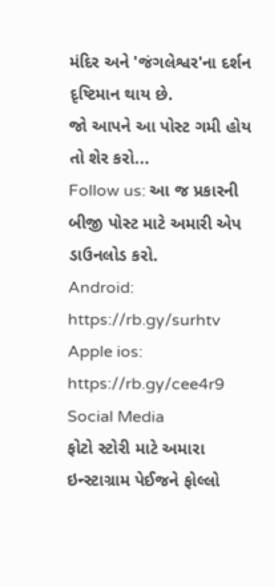મંદિર અને 'જંગલેશ્વર'ના દર્શન દૃષ્ટિમાન થાય છે.
જો આપને આ પોસ્ટ ગમી હોય તો શેર કરો...
Follow us: આ જ પ્રકારની બીજી પોસ્ટ માટે અમારી એપ ડાઉનલોડ કરો.
Android: https://rb.gy/surhtv
Apple ios: https://rb.gy/cee4r9
Social Media
ફોટો સ્ટોરી માટે અમારા ઇન્સ્ટાગ્રામ પેઈજને ફોલ્લો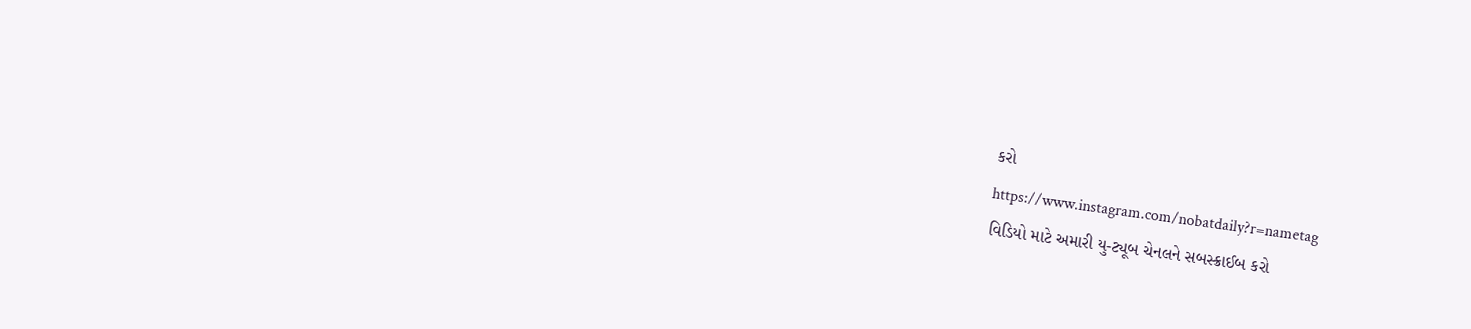કરો
https://www.instagram.com/nobatdaily?r=nametag
વિડિયો માટે અમારી યુ-ટ્યૂબ ચેનલને સબસ્ક્રાઈબ કરો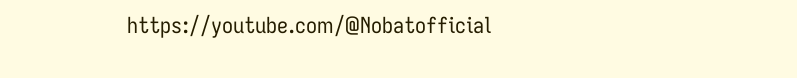https://youtube.com/@Nobatofficial